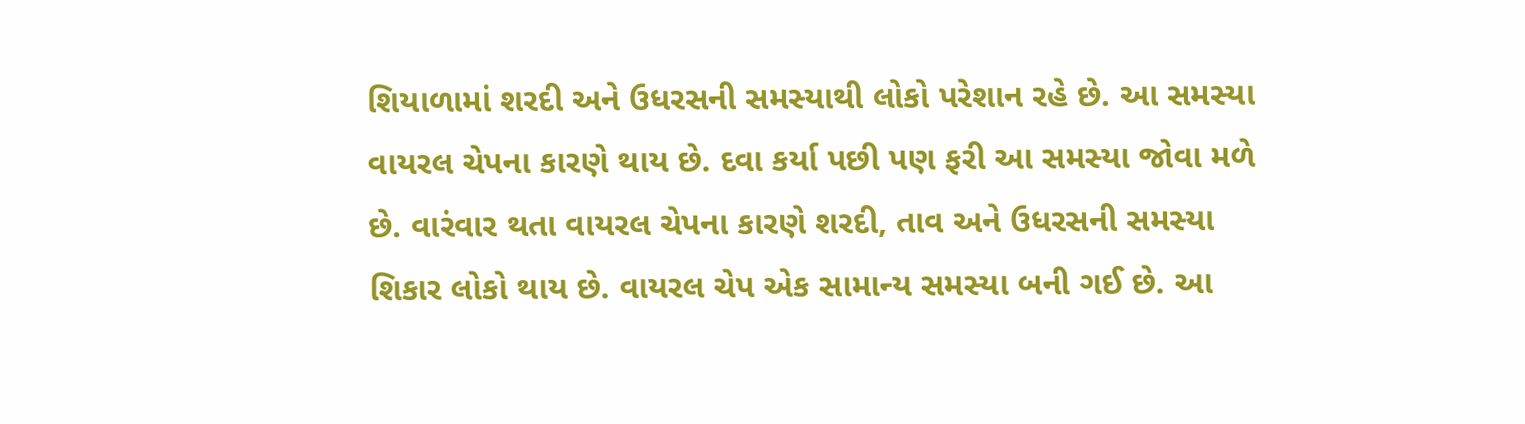શિયાળામાં શરદી અને ઉધરસની સમસ્યાથી લોકો પરેશાન રહે છે. આ સમસ્યા વાયરલ ચેપના કારણે થાય છે. દવા કર્યા પછી પણ ફરી આ સમસ્યા જોવા મળે છે. વારંવાર થતા વાયરલ ચેપના કારણે શરદી, તાવ અને ઉધરસની સમસ્યા શિકાર લોકો થાય છે. વાયરલ ચેપ એક સામાન્ય સમસ્યા બની ગઈ છે. આ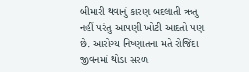બીમારી થવાનું કારણ બદલાતી ઋતુ નહીં પરંતુ આપણી ખોટી આદતો પણ છે. આરોગ્ય નિષ્ણાતના મતે રોજિંદા જીવનમાં થોડા સરળ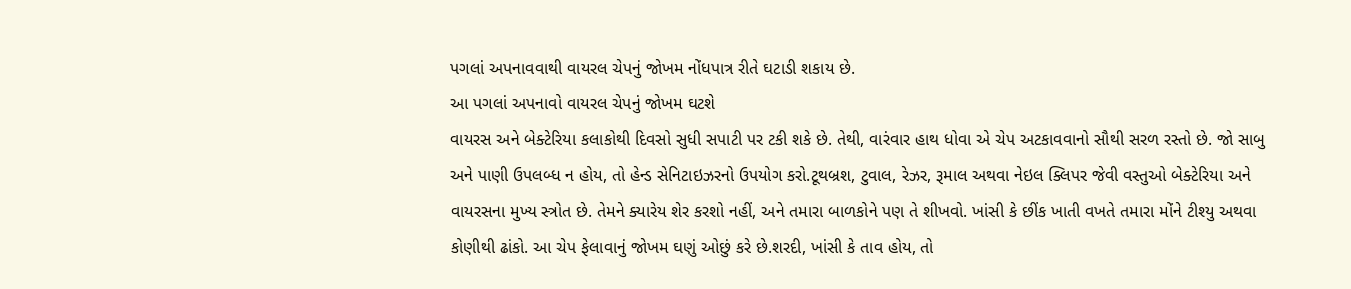પગલાં અપનાવવાથી વાયરલ ચેપનું જોખમ નોંધપાત્ર રીતે ઘટાડી શકાય છે.
આ પગલાં અપનાવો વાયરલ ચેપનું જોખમ ઘટશે
વાયરસ અને બેક્ટેરિયા કલાકોથી દિવસો સુધી સપાટી પર ટકી શકે છે. તેથી, વારંવાર હાથ ધોવા એ ચેપ અટકાવવાનો સૌથી સરળ રસ્તો છે. જો સાબુ અને પાણી ઉપલબ્ધ ન હોય, તો હેન્ડ સેનિટાઇઝરનો ઉપયોગ કરો.ટૂથબ્રશ, ટુવાલ, રેઝર, રૂમાલ અથવા નેઇલ ક્લિપર જેવી વસ્તુઓ બેક્ટેરિયા અને વાયરસના મુખ્ય સ્ત્રોત છે. તેમને ક્યારેય શેર કરશો નહીં, અને તમારા બાળકોને પણ તે શીખવો. ખાંસી કે છીંક ખાતી વખતે તમારા મોંને ટીશ્યુ અથવા કોણીથી ઢાંકો. આ ચેપ ફેલાવાનું જોખમ ઘણું ઓછું કરે છે.શરદી, ખાંસી કે તાવ હોય, તો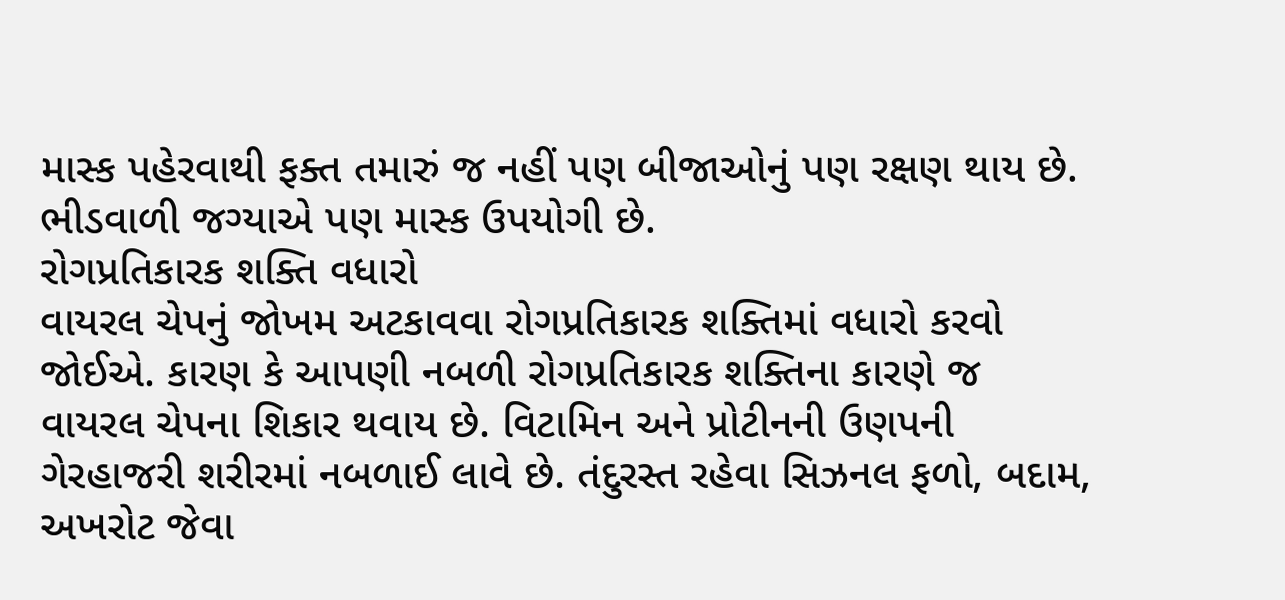માસ્ક પહેરવાથી ફક્ત તમારું જ નહીં પણ બીજાઓનું પણ રક્ષણ થાય છે. ભીડવાળી જગ્યાએ પણ માસ્ક ઉપયોગી છે.
રોગપ્રતિકારક શક્તિ વધારો
વાયરલ ચેપનું જોખમ અટકાવવા રોગપ્રતિકારક શક્તિમાં વધારો કરવો જોઈએ. કારણ કે આપણી નબળી રોગપ્રતિકારક શક્તિના કારણે જ વાયરલ ચેપના શિકાર થવાય છે. વિટામિન અને પ્રોટીનની ઉણપની ગેરહાજરી શરીરમાં નબળાઈ લાવે છે. તંદુરસ્ત રહેવા સિઝનલ ફળો, બદામ, અખરોટ જેવા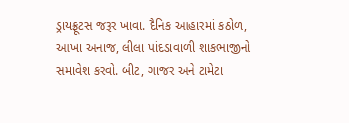ડ્રાયફ્રૂટસ જરૂર ખાવા. દૈનિક આહારમાં કઠોળ, આખા અનાજ, લીલા પાંદડાવાળી શાકભાજીનો સમાવેશ કરવો. બીટ, ગાજર અને ટામેટા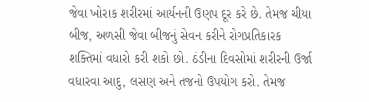જેવા ખોરાક શરીરમાં આર્યનની ઉણપ દૂર કરે છે. તેમજ ચીયા બીજ, અળસી જેવા બીજનું સેવન કરીને રોગપ્રતિકારક શક્તિમાં વધારો કરી શકો છો. ઠંડીના દિવસોમાં શરીરની ઉર્જા વધારવા આદુ, લસણ અને તજનો ઉપયોગ કરો. તેમજ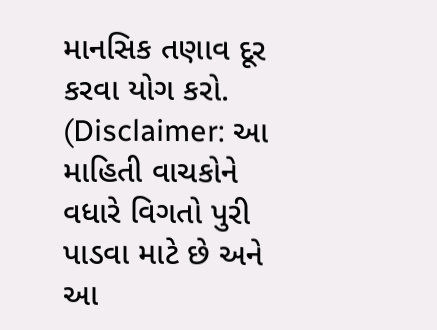માનસિક તણાવ દૂર કરવા યોગ કરો.
(Disclaimer: આ માહિતી વાચકોને વધારે વિગતો પુરી પાડવા માટે છે અને આ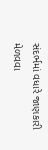સંદર્ભમાં વધારે જાણકારી મેળવવા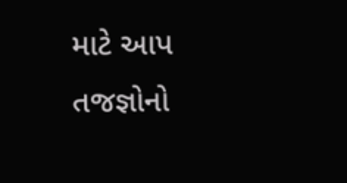માટે આપ તજજ્ઞોનો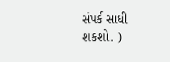સંપર્ક સાધી શકશો. )